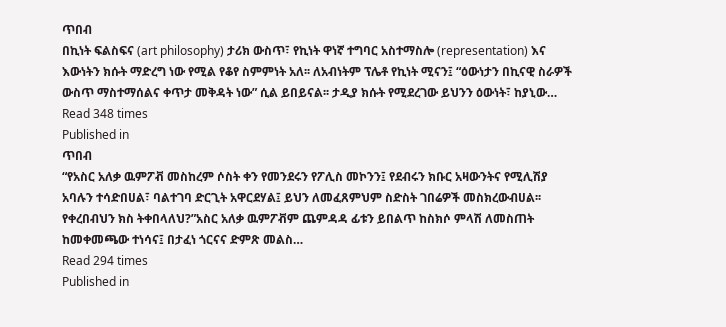ጥበብ
በኪነት ፍልስፍና (art philosophy) ታሪክ ውስጥ፣ የኪነት ዋነኛ ተግባር አስተማስሎ (representation) እና እውነትን ክሱት ማድረግ ነው የሚል የቆየ ስምምነት አለ፡፡ ለአብነትም ፕሌቶ የኪነት ሚናን፤ “ዕውነታን በኪናዊ ስራዎች ውስጥ ማስተማሰልና ቀጥታ መቅዳት ነው” ሲል ይበይናል፡፡ ታዲያ ክሱት የሚደረገው ይህንን ዕውነት፣ ከያኒው…
Read 348 times
Published in
ጥበብ
“የአስር አለቃ ዉምፖቭ መስከረም ሶስት ቀን የመንደሩን የፖሊስ መኮንን፤ የደብሩን ክቡር አዛውንትና የሚሊሽያ አባሉን ተሳድበሀል፣ ባልተገባ ድርጊት አዋርደሃል፤ ይህን ለመፈጸምህም ስድስት ገበሬዎች መስክረውብሀል፡፡ የቀረበብህን ክስ ትቀበላለህ?”አስር አለቃ ዉምፖቭም ጨምዳዳ ፊቱን ይበልጥ ከስክሶ ምላሽ ለመስጠት ከመቀመጫው ተነሳና፤ በታፈነ ጎርናና ድምጽ መልስ…
Read 294 times
Published in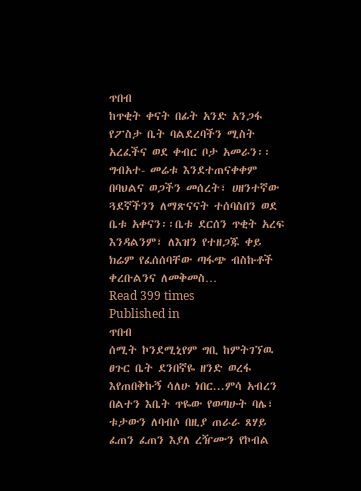ጥበብ
ከጥቂት ቀናት በፊት አንድ አንጋፋ የፖስታ ቤት ባልደረባችን ሚስት አረፈችና ወደ ቀብር ቦታ አመራን፡፡ ግብአተ- መሬቱ እንደተጠናቀቀም በባህልና ወጋችን መሰረት፣ ሀዘንተኛው ጓደኛችንን ለማጽናናት ተሰባስበን ወደ ቤቱ አቀናን፡፡ቤቱ ደርሰን ጥቂት አረፍ እንዳልንም፣ ለእዝን የተዘጋጁ ቀይ ክሬም የፈሰሰባቸው ጣፋጭ ብስኩቶች ቀረቡልንና ለመቅመስ…
Read 399 times
Published in
ጥበብ
ሰሚት ኮንደሚኒየም ግቢ ከምትገኘዉ ፀጉር ቤት ደንበኛዬ ዘንድ ወረፋ እየጠበቅኩኝ ሳለሁ ነበር...ምሳ አብረን በልተን እቤት ጥዬው የወጣሁት ባሌ፣ ቱታውን ለባብሶ በዚያ ጠራራ ጸሃይ ፈጠን ፈጠን እያለ ረዥሙን የኮብል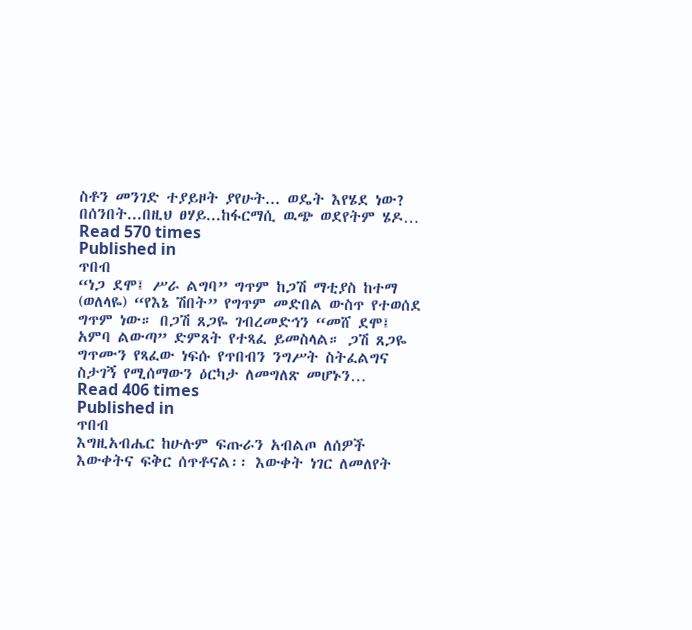ስቶን መንገድ ተያይዞት ያየሁት... ወዴት እየሄደ ነው? በሰንበት...በዚህ ፀሃይ...ከፋርማሲ ዉጭ ወደየትም ሄዶ…
Read 570 times
Published in
ጥበብ
“ነጋ ደሞ፤ ሥራ ልግባ” ግጥም ከጋሽ ማቲያስ ከተማ (ወለላዬ) “የእኔ ሽበት” የግጥም መድበል ውስጥ የተወሰደ ግጥም ነው። በጋሽ ጸጋዬ ገብረመድኅን “መሸ ደሞ፤ አምባ ልውጣ” ድምጸት የተጻፈ ይመስላል። ጋሽ ጸጋዬ ግጥሙን የጻፈው ነፍሱ የጥበብን ንግሥት ስትፈልግና ስታገኝ የሚሰማውን ዕርካታ ለመግለጽ መሆኑን…
Read 406 times
Published in
ጥበብ
እግዚአብሔር ከሁሉም ፍጡራን አብልጦ ለሰዎች እውቀትና ፍቅር ሰጥቶናል፡፡ እውቀት ነገር ለመለየት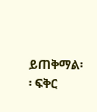ይጠቅማል፡፡ ፍቅር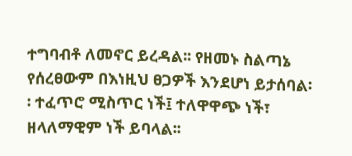ተግባብቶ ለመኖር ይረዳል፡፡ የዘመኑ ስልጣኔ የሰረፀውም በእነዚህ ፀጋዎች እንደሆነ ይታሰባል፡፡ ተፈጥሮ ሚስጥር ነች፤ ተለዋዋጭ ነች፣ ዘላለማዊም ነች ይባላል፡፡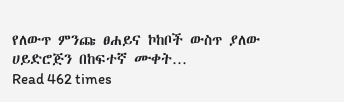የለውጥ ምንጩ ፀሐይና ኮከቦች ውስጥ ያለው ሀይድሮጅን በከፍተኛ ሙቀት…
Read 462 times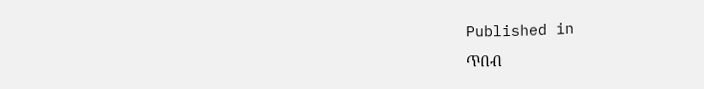Published in
ጥበብ